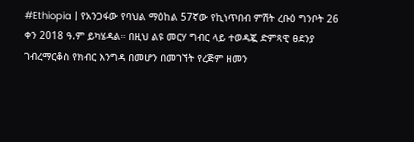#Ethiopia | የአንጋፋው የባህል ማዕከል 57ኛው የኪነጥበብ ምሽት ረቡዕ ግንቦት 26 ቀን 2018 ዓ.ም ይካሄዳል። በዚህ ልዩ መርሃ ግብር ላይ ተወዳጇ ድምጻዊ ፀደንያ ገብረማርቆስ የክብር እንግዳ በመሆን በመገኘት የረጅም ዘመን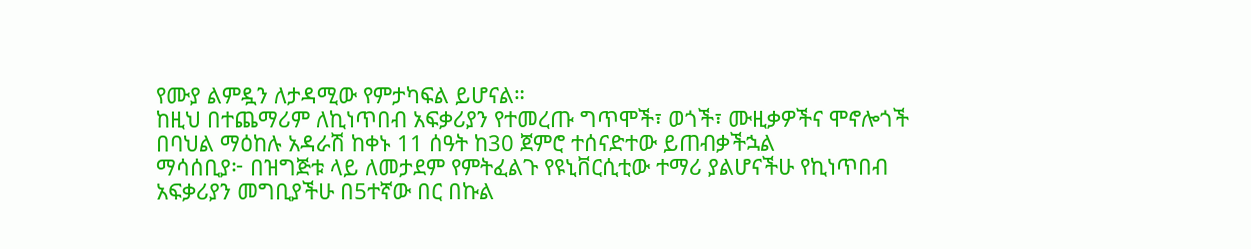የሙያ ልምዷን ለታዳሚው የምታካፍል ይሆናል።
ከዚህ በተጨማሪም ለኪነጥበብ አፍቃሪያን የተመረጡ ግጥሞች፣ ወጎች፣ ሙዚቃዎችና ሞኖሎጎች በባህል ማዕከሉ አዳራሽ ከቀኑ 11 ሰዓት ከ30 ጀምሮ ተሰናድተው ይጠብቃችኋል
ማሳሰቢያ፦ በዝግጅቱ ላይ ለመታደም የምትፈልጉ የዩኒቨርሲቲው ተማሪ ያልሆናችሁ የኪነጥበብ አፍቃሪያን መግቢያችሁ በ5ተኛው በር በኩል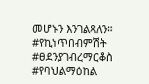መሆኑን እንገልጻለን።
#የኪነጥበብምሽት #ፀደንያገብረማርቆስ #የባህልማዕከል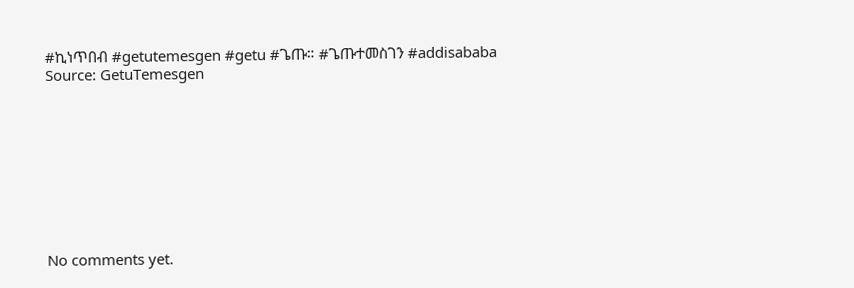#ኪነጥበብ #getutemesgen #getu #ጌጡ። #ጌጡተመስገን #addisababa
Source: GetuTemesgen









No comments yet.